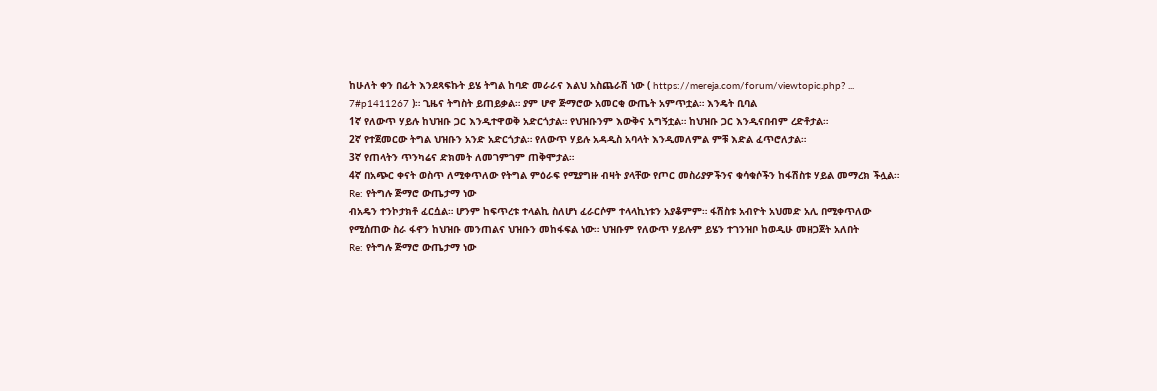ከሁለት ቀን በፊት እንደጻፍኩት ይሄ ትግል ከባድ መራራና እልህ አስጨራሽ ነው ( https://mereja.com/forum/viewtopic.php? ... 7#p1411267 )። ጊዜና ትግስት ይጠይቃል። ያም ሆኖ ጅማሮው አመርቂ ውጤት አምጥቷል። እንዴት ቢባል
1ኛ የለውጥ ሃይሉ ከህዝቡ ጋር እንዲተዋወቅ አድርጎታል። የህዝቡንም እውቅና አግኝቷል። ከህዝቡ ጋር እንዲናበብም ረድቶታል።
2ኛ የተጀመርው ትግል ህዝቡን አንድ አድርጎታል። የለውጥ ሃይሉ አዳዲስ አባላት እንዲመለምል ምቹ እድል ፈጥሮለታል።
3ኛ የጠላትን ጥንካሬና ድክመት ለመገምገም ጠቅሞታል።
4ኛ በአጭር ቀናት ወስጥ ለሚቀጥለው የትግል ምዕራፍ የሚያግዙ ብዛት ያላቸው የጦር መስሪያዎችንና ቁሳቁሶችን ከፋሽስቱ ሃይል መማረክ ችሏል።
Re: የትግሉ ጅማሮ ውጤታማ ነው
ብአዴን ተንኮታክቶ ፈርሷል። ሆንም ከፍጥረቱ ተላልኪ ስለሆነ ፈራርሶም ተላላኪነቱን አያቆምም። ፋሽስቱ አብዮት አህመድ አሊ በሚቀጥለው የሚሰጠው ስራ ፋኖን ከህዝቡ መንጠልና ህዝቡን መከፋፍል ነው። ህዝቡም የለውጥ ሃይሉም ይሄን ተገንዝቦ ከወዲሁ መዘጋጀት አለበት
Re: የትግሉ ጅማሮ ውጤታማ ነው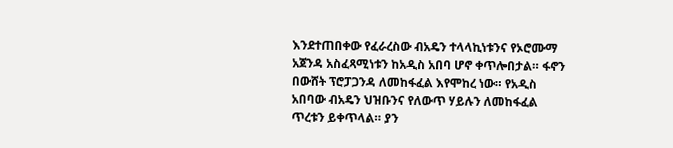እንደተጠበቀው የፈራረስው ብአዴን ተላላኪነቱንና የኦሮሙማ አጀንዳ አስፈጻሚነቱን ከአዲስ አበባ ሆኖ ቀጥሎበታል። ፋኖን በውሸት ፕሮፓጋንዳ ለመከፋፈል እየሞከረ ነው። የአዲስ አበባው ብአዴን ህዝቡንና የለውጥ ሃይሉን ለመከፋፈል ጥረቱን ይቀጥላል። ያን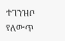ተገንዝቦ የለውጥ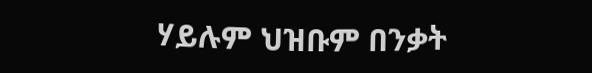ሃይሉም ህዝቡም በንቃት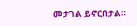መታገል ይኖርበታል።